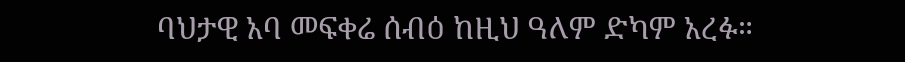ባህታዊ አባ መፍቀሬ ሰብዕ ከዚህ ዓለም ድካም አረፉ።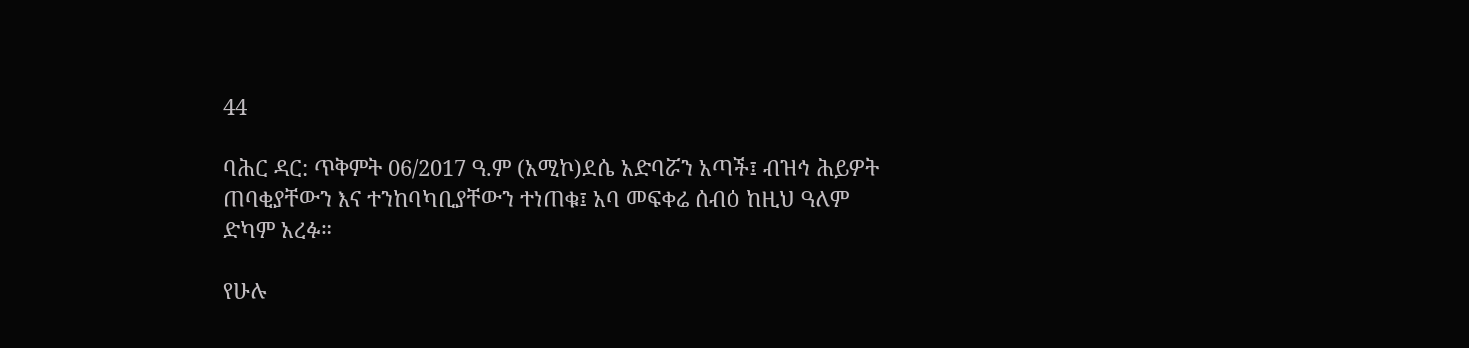44

ባሕር ዳር: ጥቅምት 06/2017 ዓ.ም (አሚኮ)ደሴ አድባሯን አጣች፤ ብዝኅ ሕይዎት ጠባቂያቸውን እና ተንከባካቢያቸውን ተነጠቁ፤ አባ መፍቀሬ ሰብዕ ከዚህ ዓለም ድካም አረፉ።

የሁሉ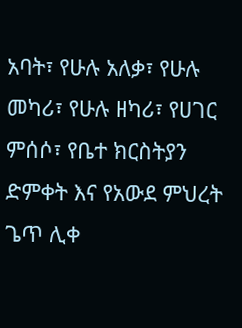አባት፣ የሁሉ አለቃ፣ የሁሉ መካሪ፣ የሁሉ ዘካሪ፣ የሀገር ምሰሶ፣ የቤተ ክርስትያን ድምቀት እና የአውደ ምህረት ጌጥ ሊቀ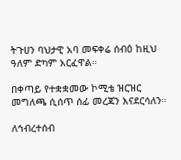ትጉሀን ባህታዊ አባ መፍቀሬ ሰብዕ ከዚህ ዓለም ድካም አርፈዋል።

በቀጣይ የተቋቋመው ኮሚቴ ዝርዝር መግለጫ ሲሰጥ ሰፊ መረጃን እናደርሳለን።

ለኅብረተሰብ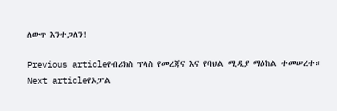ለውጥ እንተጋለን!

Previous articleየብሪክስ ፕላስ የመረጃና እና የባህል ሚዲያ ማዕከል ተመሠረተ።
Next articleየኦፓል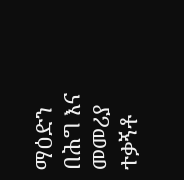ማዕድን በሕግ እና መመሪያ ተቃኝቶ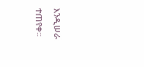እንዲሠራ ተጠየቀ፡፡